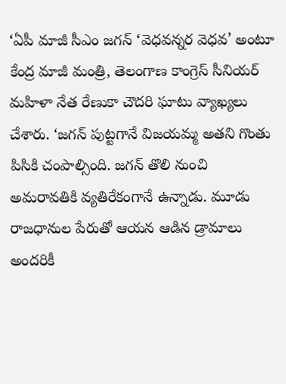‘ఏపీ మాజీ సీఎం జగన్ ‘వెధవన్నర వెధవ’ అంటూ కేంద్ర మాజీ మంత్రి, తెలంగాణ కాంగ్రెస్ సీనియర్ మహిళా నేత రేణుకా చౌదరి ఘాటు వ్యాఖ్యలు చేశారు. ‘జగన్ పుట్టగానే విజయమ్మ అతని గొంతు పిసికి చంపాల్సింది. జగన్ తొలి నుంచి అమరావతికి వ్యతిరేకంగానే ఉన్నాడు. మూడు రాజధానుల పేరుతో ఆయన ఆడిన డ్రామాలు అందరికీ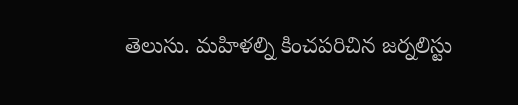తెలుసు. మహిళల్ని కించపరిచిన జర్నలిస్టు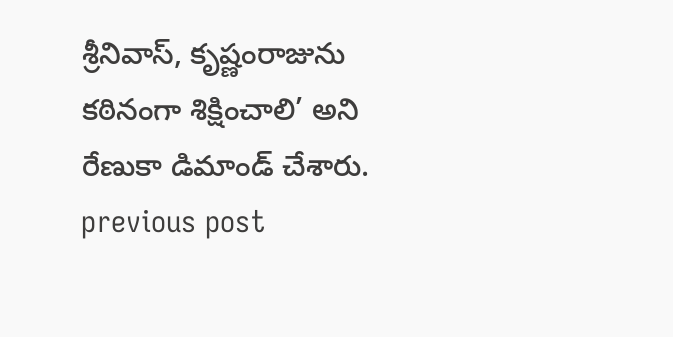శ్రీనివాస్, కృష్ణంరాజును కఠినంగా శిక్షించాలి’ అని రేణుకా డిమాండ్ చేశారు.
previous post